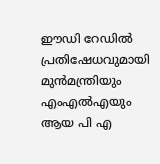ഈഡി റേഡിൽ പ്രതിഷേധവുമായി മുൻമന്ത്രിയും എംഎൽഎയും ആയ പി എ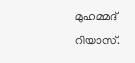മുഹമ്മദ് റിയാസ്.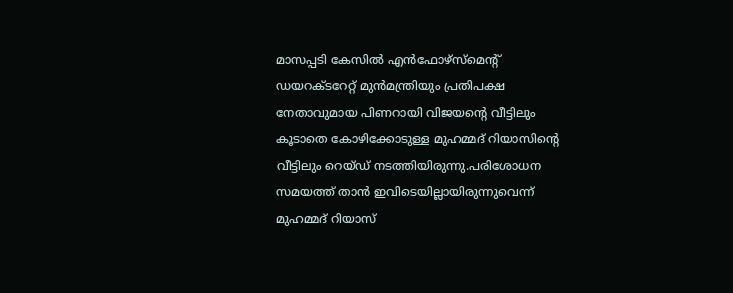മാസപ്പടി കേസിൽ എൻഫോഴ്സ്മെന്റ് ഡയറക്ടറേറ്റ് മുൻമന്ത്രിയും പ്രതിപക്ഷ നേതാവുമായ പിണറായി വിജയന്റെ വീട്ടിലും കൂടാതെ കോഴിക്കോടുള്ള മുഹമ്മദ് റിയാസിന്റെ വീട്ടിലും റെയ്ഡ് നടത്തിയിരുന്നു.പരിശോധന സമയത്ത് താൻ ഇവിടെയില്ലായിരുന്നുവെന്ന് മുഹമ്മദ് റിയാസ്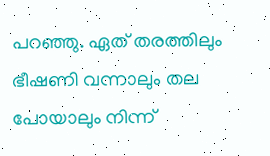പറഞ്ഞു. ഏത് തരത്തിലും ഭീഷണി വന്നാലും തല പോയാലും നിന്ന്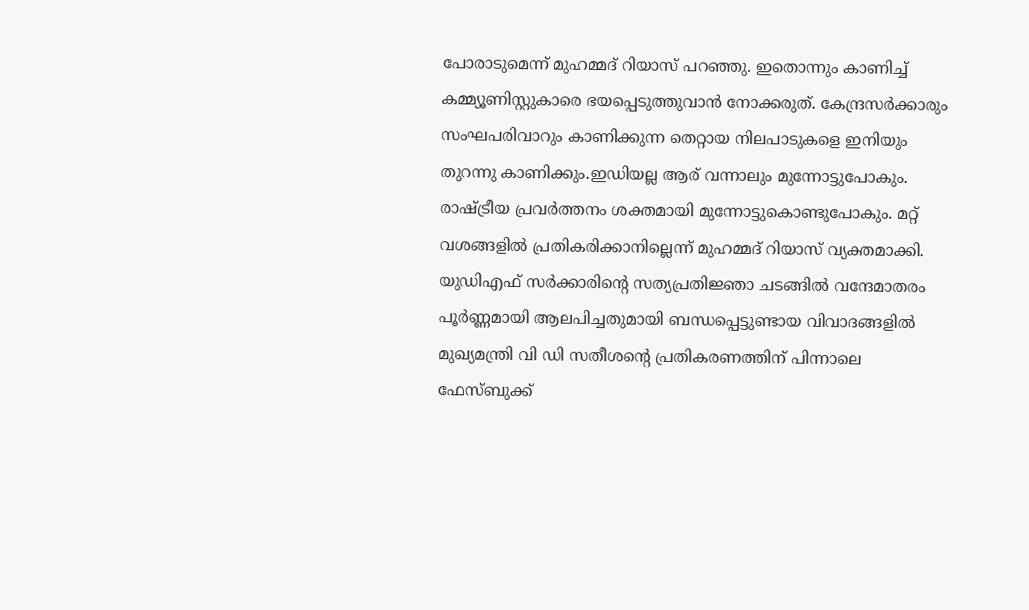പോരാടുമെന്ന് മുഹമ്മദ് റിയാസ് പറഞ്ഞു. ഇതൊന്നും കാണിച്ച് കമ്മ്യൂണിസ്റ്റുകാരെ ഭയപ്പെടുത്തുവാൻ നോക്കരുത്. കേന്ദ്രസർക്കാരും സംഘപരിവാറും കാണിക്കുന്ന തെറ്റായ നിലപാടുകളെ ഇനിയും തുറന്നു കാണിക്കും.ഇഡിയല്ല ആര് വന്നാലും മുന്നോട്ടുപോകും. രാഷ്ട്രീയ പ്രവർത്തനം ശക്തമായി മുന്നോട്ടുകൊണ്ടുപോകും. മറ്റ് വശങ്ങളിൽ പ്രതികരിക്കാനില്ലെന്ന് മുഹമ്മദ് റിയാസ് വ്യക്തമാക്കി.
യുഡിഎഫ് സർക്കാരിൻ്റെ സത്യപ്രതിജ്ഞാ ചടങ്ങിൽ വന്ദേമാതരം പൂർണ്ണമായി ആലപിച്ചതുമായി ബന്ധപ്പെട്ടുണ്ടായ വിവാദങ്ങളിൽ മുഖ്യമന്ത്രി വി ഡി സതീശന്റെ പ്രതികരണത്തിന് പിന്നാലെ ഫേസ്ബുക്ക്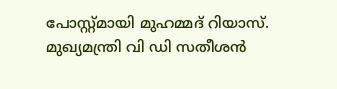പോസ്റ്റ്മായി മുഹമ്മദ് റിയാസ്. മുഖ്യമന്ത്രി വി ഡി സതീശൻ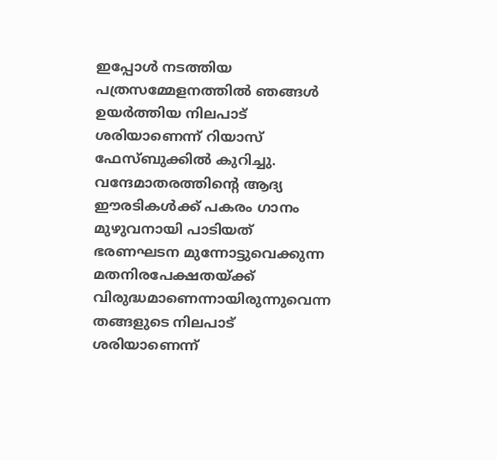ഇപ്പോൾ നടത്തിയ പത്രസമ്മേളനത്തിൽ ഞങ്ങൾ ഉയർത്തിയ നിലപാട് ശരിയാണെന്ന് റിയാസ് ഫേസ്ബുക്കിൽ കുറിച്ചു. വന്ദേമാതരത്തിൻ്റെ ആദ്യ ഈരടികൾക്ക് പകരം ഗാനം മുഴുവനായി പാടിയത് ഭരണഘടന മുന്നോട്ടുവെക്കുന്ന മതനിരപേക്ഷതയ്ക്ക് വിരുദ്ധമാണെന്നായിരുന്നുവെന്ന തങ്ങളുടെ നിലപാട് ശരിയാണെന്ന്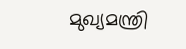മുഖ്യമന്ത്രി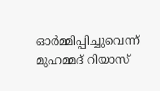ഓർമ്മിപ്പിച്ചുവെന്ന് മുഹമ്മദ് റിയാസ്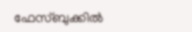ഫേസ്ബുക്കിൽ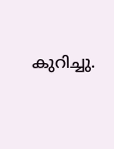കുറിച്ചു.